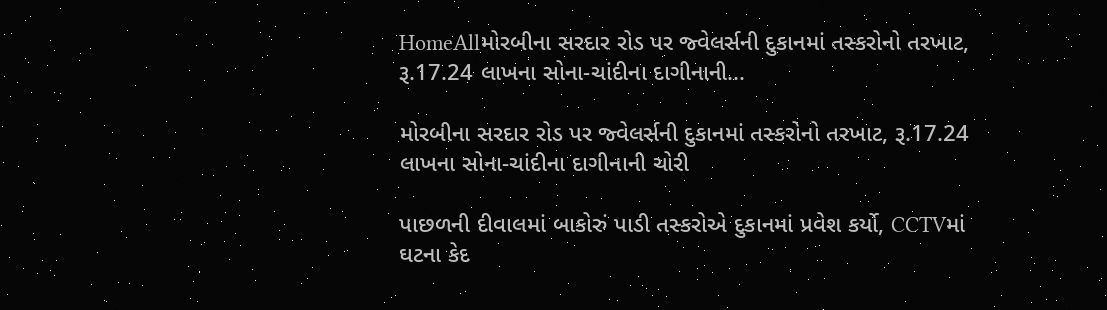HomeAllમોરબીના સરદાર રોડ પર જ્વેલર્સની દુકાનમાં તસ્કરોનો તરખાટ, રૂ.17.24 લાખના સોના-ચાંદીના દાગીનાની...

મોરબીના સરદાર રોડ પર જ્વેલર્સની દુકાનમાં તસ્કરોનો તરખાટ, રૂ.17.24 લાખના સોના-ચાંદીના દાગીનાની ચોરી

પાછળની દીવાલમાં બાકોરું પાડી તસ્કરોએ દુકાનમાં પ્રવેશ કર્યો, CCTVમાં ઘટના કેદ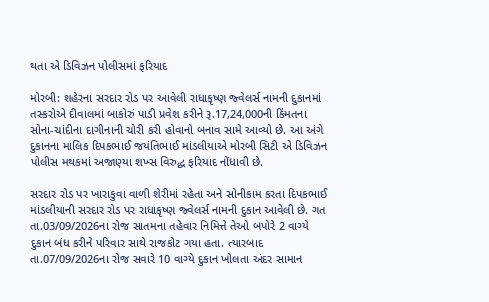થતા એ ડિવિઝન પોલીસમાં ફરિયાદ

મોરબી: શહેરના સરદાર રોડ પર આવેલી રાધાકૃષ્ણ જ્વેલર્સ નામની દુકાનમાં તસ્કરોએ દીવાલમાં બાકોરું પાડી પ્રવેશ કરીને રૂ.17,24,000ની કિંમતના સોના-ચાંદીના દાગીનાની ચોરી કરી હોવાનો બનાવ સામે આવ્યો છે. આ અંગે દુકાનના માલિક દિપકભાઈ જયંતિભાઈ માંડલીયાએ મોરબી સિટી એ ડિવિઝન પોલીસ મથકમાં અજાણ્યા શખ્સ વિરુદ્ધ ફરિયાદ નોંધાવી છે.

સરદાર રોડ પર ખારાકુવા વાળી શેરીમાં રહેતા અને સોનીકામ કરતા દિપકભાઈ માંડલીયાની સરદાર રોડ પર રાધાકૃષ્ણ જ્વેલર્સ નામની દુકાન આવેલી છે. ગત તા.03/09/2026ના રોજ સાતમના તહેવાર નિમિત્તે તેઓ બપોરે 2 વાગ્યે દુકાન બંધ કરીને પરિવાર સાથે રાજકોટ ગયા હતા. ત્યારબાદ તા.07/09/2026ના રોજ સવારે 10 વાગ્યે દુકાન ખોલતા અંદર સામાન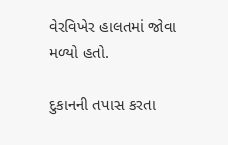વેરવિખેર હાલતમાં જોવા મળ્યો હતો.

દુકાનની તપાસ કરતા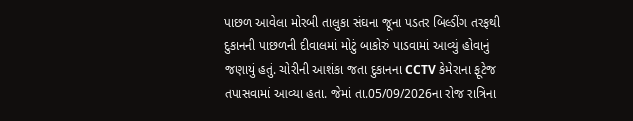પાછળ આવેલા મોરબી તાલુકા સંઘના જૂના પડતર બિલ્ડીંગ તરફથી દુકાનની પાછળની દીવાલમાં મોટું બાકોરું પાડવામાં આવ્યું હોવાનું જણાયું હતું. ચોરીની આશંકા જતા દુકાનના CCTV કેમેરાના ફૂટેજ તપાસવામાં આવ્યા હતા. જેમાં તા.05/09/2026ના રોજ રાત્રિના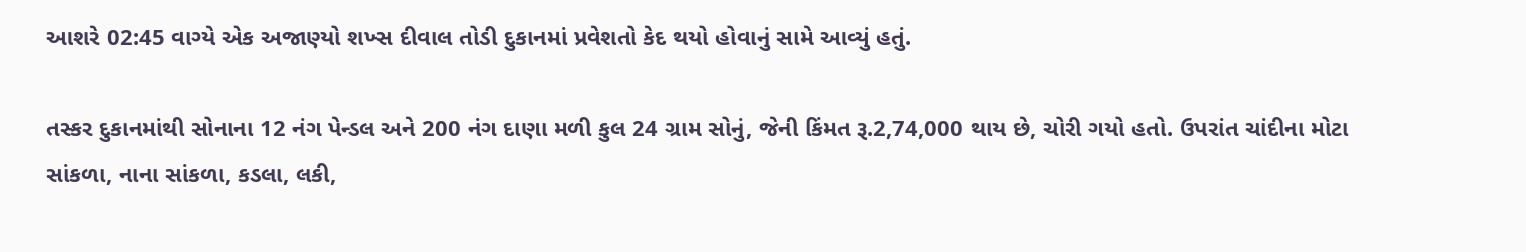આશરે 02:45 વાગ્યે એક અજાણ્યો શખ્સ દીવાલ તોડી દુકાનમાં પ્રવેશતો કેદ થયો હોવાનું સામે આવ્યું હતું.

તસ્કર દુકાનમાંથી સોનાના 12 નંગ પેન્ડલ અને 200 નંગ દાણા મળી કુલ 24 ગ્રામ સોનું, જેની કિંમત રૂ.2,74,000 થાય છે, ચોરી ગયો હતો. ઉપરાંત ચાંદીના મોટા સાંકળા, નાના સાંકળા, કડલા, લકી,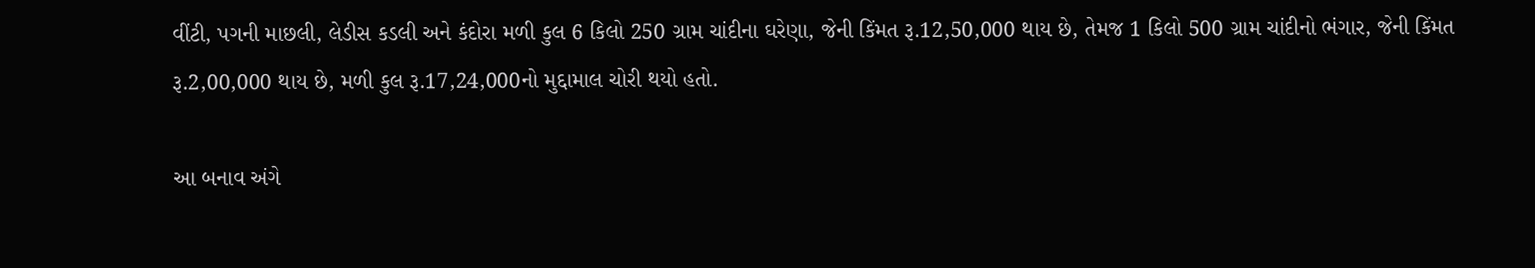વીંટી, પગની માછલી, લેડીસ કડલી અને કંદોરા મળી કુલ 6 કિલો 250 ગ્રામ ચાંદીના ઘરેણા, જેની કિંમત રૂ.12,50,000 થાય છે, તેમજ 1 કિલો 500 ગ્રામ ચાંદીનો ભંગાર, જેની કિંમત રૂ.2,00,000 થાય છે, મળી કુલ રૂ.17,24,000નો મુદ્દામાલ ચોરી થયો હતો.

આ બનાવ અંગે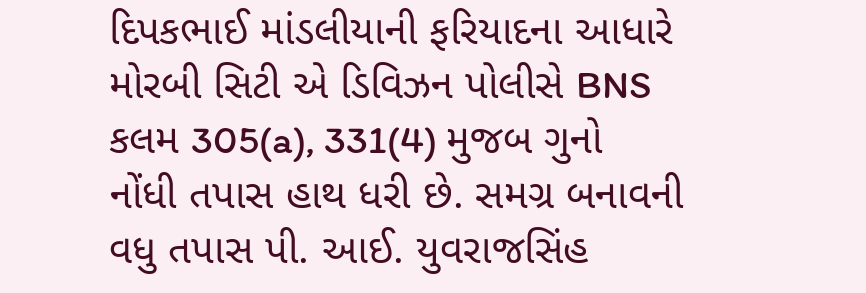દિપકભાઈ માંડલીયાની ફરિયાદના આધારે મોરબી સિટી એ ડિવિઝન પોલીસે BNS કલમ 305(a), 331(4) મુજબ ગુનો નોંધી તપાસ હાથ ધરી છે. સમગ્ર બનાવની વધુ તપાસ પી. આઈ. યુવરાજસિંહ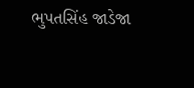ભુપતસિંહ જાડેજા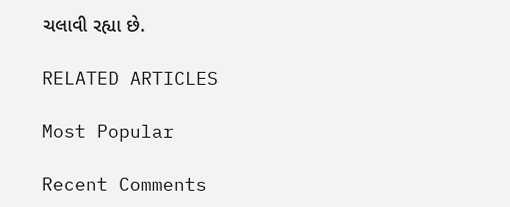ચલાવી રહ્યા છે.

RELATED ARTICLES

Most Popular

Recent Comments